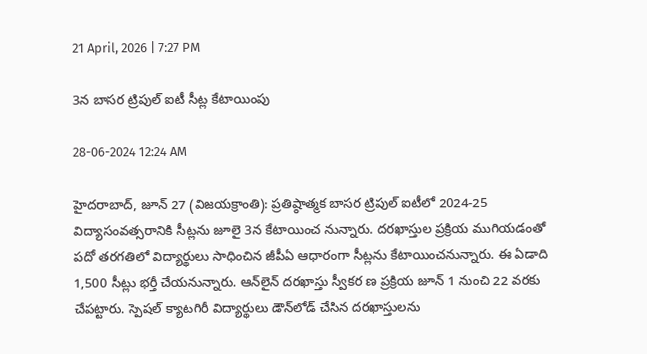21 April, 2026 | 7:27 PM

3న బాసర ట్రిపుల్ ఐటీ సీట్ల కేటాయింపు

28-06-2024 12:24 AM

హైదరాబాద్, జూన్ 27 (విజయక్రాంతి): ప్రతిష్ఠాత్మక బాసర ట్రిపుల్ ఐటీలో 2024-25 విద్యాసంవత్సరానికి సీట్లను జూలై 3న కేటాయించ నున్నారు. దరఖాస్తుల ప్రక్రియ ముగియడంతో పదో తరగతిలో విద్యార్థులు సాధించిన జీపీఏ ఆధారంగా సీట్లను కేటాయించనున్నారు. ఈ ఏడాది 1,500 సీట్లు భర్తీ చేయనున్నారు. ఆన్‌లైన్ దరఖాస్తు స్వీకర ణ ప్రక్రియ జూన్ 1 నుంచి 22 వరకు చేపట్టారు. స్పెషల్ క్యాటగిరీ విద్యార్థులు డౌన్‌లోడ్ చేసిన దరఖాస్తులను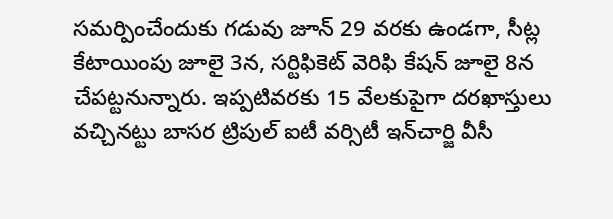సమర్పించేందుకు గడువు జూన్ 29 వరకు ఉండగా, సీట్ల కేటాయింపు జూలై 3న, సర్టిఫికెట్ వెరిఫి కేషన్ జూలై 8న చేపట్టనున్నారు. ఇప్పటివరకు 15 వేలకుపైగా దరఖాస్తులు వచ్చినట్టు బాసర ట్రిపుల్ ఐటీ వర్సిటీ ఇన్‌చార్జి వీసీ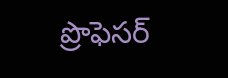ప్రొఫెసర్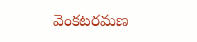వెంకటరమణ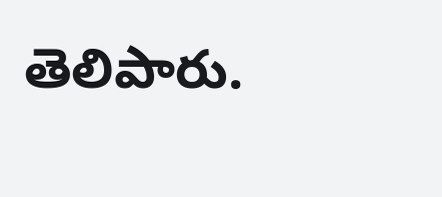తెలిపారు.